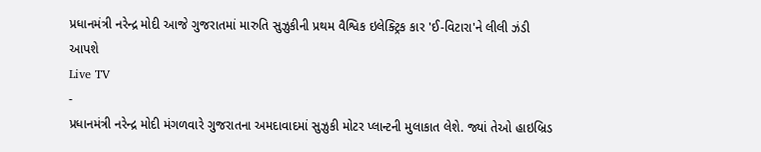પ્રધાનમંત્રી નરેન્દ્ર મોદી આજે ગુજરાતમાં મારુતિ સુઝુકીની પ્રથમ વૈશ્વિક ઇલેક્ટ્રિક કાર 'ઈ-વિટારા'ને લીલી ઝંડી આપશે
Live TV
-
પ્રધાનમંત્રી નરેન્દ્ર મોદી મંગળવારે ગુજરાતના અમદાવાદમાં સુઝુકી મોટર પ્લાન્ટની મુલાકાત લેશે. જ્યાં તેઓ હાઇબ્રિડ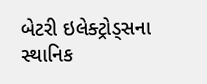બેટરી ઇલેક્ટ્રોડ્સના સ્થાનિક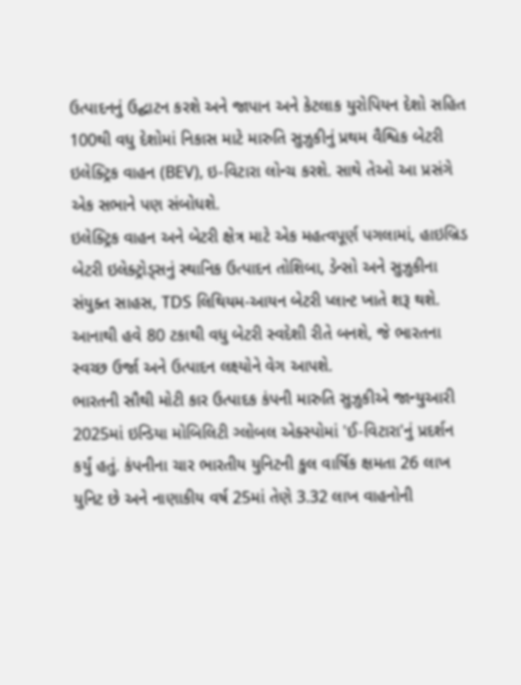ઉત્પાદનનું ઉદ્ઘાટન કરશે અને જાપાન અને કેટલાક યુરોપિયન દેશો સહિત 100થી વધુ દેશોમાં નિકાસ માટે મારુતિ સુઝુકીનું પ્રથમ વૈશ્વિક બેટરી ઇલેક્ટ્રિક વાહન (BEV), ઇ-વિટારા લોન્ચ કરશે. સાથે તેઓ આ પ્રસંગે એક સભાને પણ સંબોધશે.
ઇલેક્ટ્રિક વાહન અને બેટરી ક્ષેત્ર માટે એક મહત્વપૂર્ણ પગલામાં, હાઇબ્રિડ બેટરી ઇલેક્ટ્રોડ્સનું સ્થાનિક ઉત્પાદન તોશિબા, ડેન્સો અને સુઝુકીના સંયુક્ત સાહસ, TDS લિથિયમ-આયન બેટરી પ્લાન્ટ ખાતે શરૂ થશે. આનાથી હવે 80 ટકાથી વધુ બેટરી સ્વદેશી રીતે બનશે, જે ભારતના સ્વચ્છ ઉર્જા અને ઉત્પાદન લક્ષ્યોને વેગ આપશે.
ભારતની સૌથી મોટી કાર ઉત્પાદક કંપની મારુતિ સુઝુકીએ જાન્યુઆરી 2025માં ઇન્ડિયા મોબિલિટી ગ્લોબલ એક્સ્પોમાં 'ઈ-વિટારા'નું પ્રદર્શન કર્યું હતું. કંપનીના ચાર ભારતીય યુનિટની કુલ વાર્ષિક ક્ષમતા 26 લાખ યુનિટ છે અને નાણાકીય વર્ષ 25માં તેણે 3.32 લાખ વાહનોની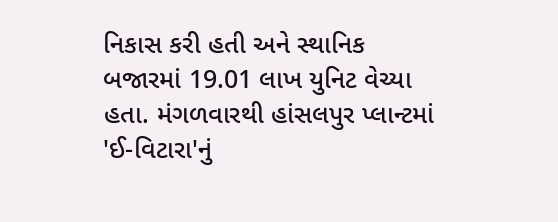નિકાસ કરી હતી અને સ્થાનિક બજારમાં 19.01 લાખ યુનિટ વેચ્યા હતા. મંગળવારથી હાંસલપુર પ્લાન્ટમાં 'ઈ-વિટારા'નું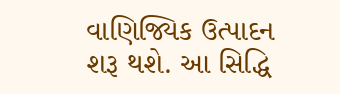વાણિજ્યિક ઉત્પાદન શરૂ થશે. આ સિદ્ધિ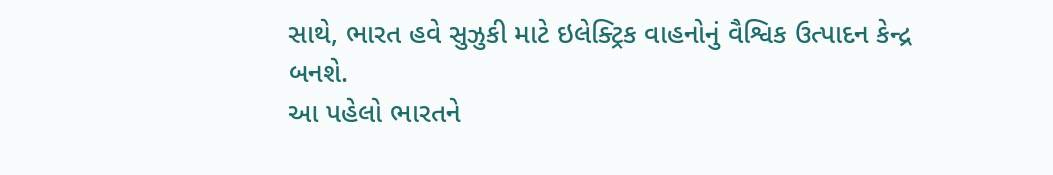સાથે, ભારત હવે સુઝુકી માટે ઇલેક્ટ્રિક વાહનોનું વૈશ્વિક ઉત્પાદન કેન્દ્ર બનશે.
આ પહેલો ભારતને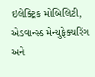ઇલેક્ટ્રિક મોબિલિટી, એડવાન્સ્ડ મેન્યુફેક્ચરિંગ અને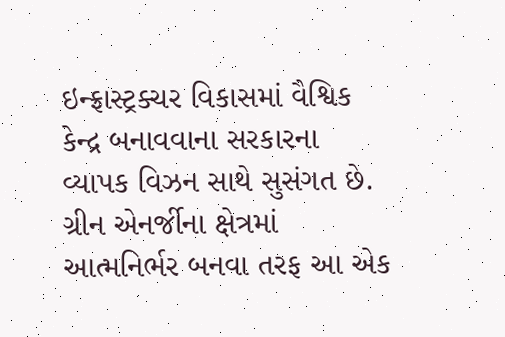ઇન્ફ્રાસ્ટ્રક્ચર વિકાસમાં વૈશ્વિક કેન્દ્ર બનાવવાના સરકારના વ્યાપક વિઝન સાથે સુસંગત છે. ગ્રીન એનર્જીના ક્ષેત્રમાં આત્મનિર્ભર બનવા તરફ આ એક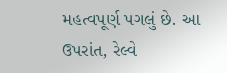મહત્વપૂર્ણ પગલું છે. આ ઉપરાંત, રેલ્વે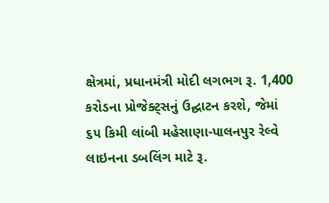ક્ષેત્રમાં, પ્રધાનમંત્રી મોદી લગભગ રૂ. 1,400 કરોડના પ્રોજેક્ટ્સનું ઉદ્ઘાટન કરશે, જેમાં ૬૫ કિમી લાંબી મહેસાણા-પાલનપુર રેલ્વે લાઇનના ડબલિંગ માટે રૂ.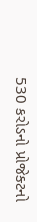530 કરોડનો પ્રોજેક્ટનો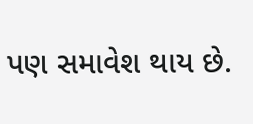પણ સમાવેશ થાય છે.